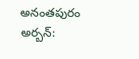అనంతపురం అర్బన్: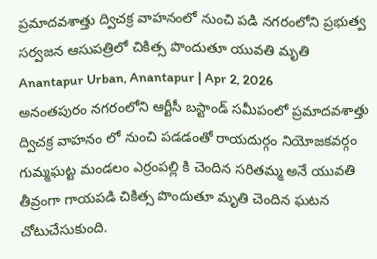ప్రమాదవశాత్తు ద్విచక్ర వాహనంలో నుంచి పడి నగరంలోని ప్రభుత్వ సర్వజన ఆసుపత్రిలో చికిత్స పొందుతూ యువతి మృతి
Anantapur Urban, Anantapur | Apr 2, 2026
అనంతపురం నగరంలోని ఆర్టీసీ బస్టాండ్ సమీపంలో ప్రమాదవశాత్తు ద్విచక్ర వాహనం లో నుంచి పడడంతో రాయదుర్గం నియోజకవర్గం గుమ్మఘట్ట మండలం ఎర్రంపల్లి కి చెందిన సరితమ్మ అనే యువతి తీవ్రంగా గాయపడి చికిత్స పొందుతూ మృతి చెందిన ఘటన చోటుచేసుకుంది.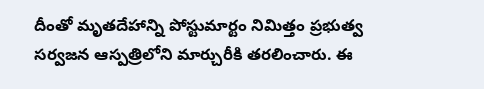దీంతో మృతదేహాన్ని పోస్టుమార్టం నిమిత్తం ప్రభుత్వ సర్వజన ఆస్పత్రిలోని మార్చురీకి తరలించారు. ఈ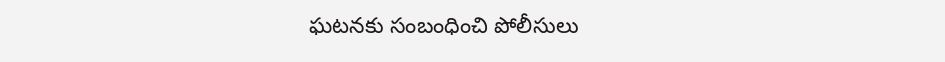ఘటనకు సంబంధించి పోలీసులు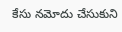కేసు నమోదు చేసుకుని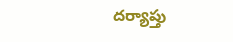దర్యాప్తు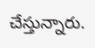చేస్తున్నారు.